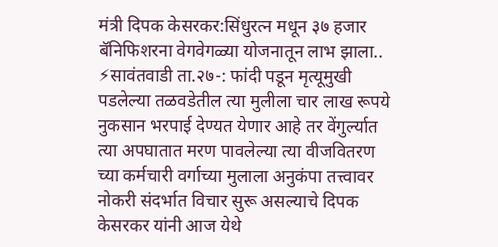मंत्री दिपक केसरकर:सिंधुरत्न मधून ३७ हजार बॅनिफिशरना वेगवेगळ्या योजनातून लाभ झाला..
⚡सावंतवाडी ता.२७-: फांदी पडून मृत्यूमुखी पडलेल्या तळवडेतील त्या मुलीला चार लाख रूपये नुकसान भरपाई देण्यत येणार आहे तर वेंगुर्ल्यात त्या अपघातात मरण पावलेल्या त्या वीजवितरण च्या कर्मचारी वर्गाच्या मुलाला अनुकंपा तत्त्वावर नोकरी संदर्भात विचार सुरू असल्याचे दिपक केसरकर यांनी आज येथे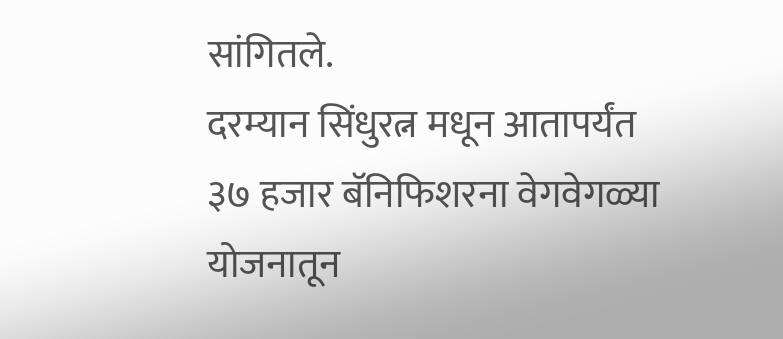सांगितले.
दरम्यान सिंधुरत्न मधून आतापर्यंत ३७ हजार बॅनिफिशरना वेगवेगळ्या योजनातून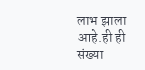लाभ झाला आहे.ही ही संख्या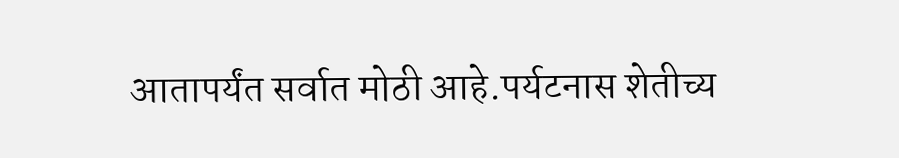आतापर्यंत सर्वात मोठी आहे.पर्यटनास शेतीच्य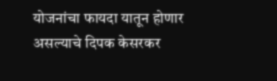योजनांचा फायदा यातून होणार असल्याचे दिपक केसरकर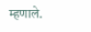म्हणाले.